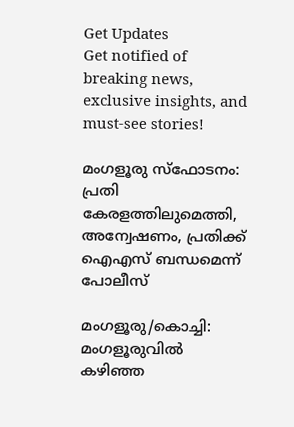Get Updates
Get notified of breaking news, exclusive insights, and must-see stories!

മംഗളൂരു സ്ഫോടനം: പ്രതി കേരളത്തിലുമെത്തി, അന്വേഷണം, പ്രതിക്ക് ഐഎസ് ബന്ധമെന്ന് പോലീസ്

മംഗളൂരു/കൊച്ചി: മംഗളൂരുവില്‍ കഴിഞ്ഞ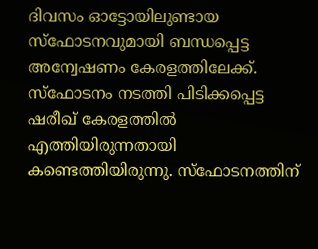ദിവസം ഓട്ടോയിലുണ്ടായ സ്‌ഫോടനവുമായി ബന്ധപ്പെട്ട അന്വേഷണം കേരളത്തിലേക്ക്. സ്‌ഫോടനം നടത്തി പിടിക്കപ്പെട്ട ഷരീഖ് കേരളത്തില്‍ എത്തിയിരുന്നതായി കണ്ടെത്തിയിരുന്നു. സ്‌ഫോടനത്തിന്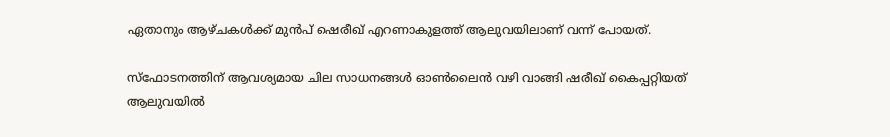ഏതാനും ആഴ്ചകള്‍ക്ക് മുന്‍പ് ഷെരീഖ് എറണാകുളത്ത് ആലുവയിലാണ് വന്ന് പോയത്.

സ്‌ഫോടനത്തിന് ആവശ്യമായ ചില സാധനങ്ങള്‍ ഓണ്‍ലൈന്‍ വഴി വാങ്ങി ഷരീഖ് കൈപ്പറ്റിയത് ആലുവയില്‍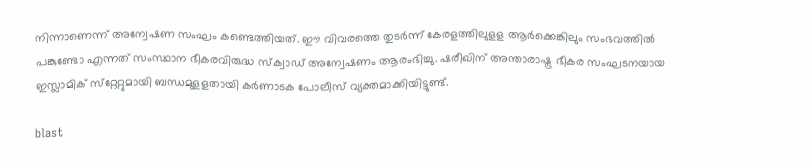നിന്നാണെന്ന് അന്വേഷണ സംഘം കണ്ടെത്തിയത്. ഈ വിവരത്തെ തുടര്‍ന്ന് കേരളത്തിലുളള ആര്‍ക്കെങ്കിലും സംഭവത്തില്‍ പങ്കുണ്ടോ എന്നത് സംസ്ഥാന ഭീകരവിരുദ്ധ സ്‌ക്വാഡ് അന്വേഷണം ആരംഭിച്ചു. ഷരീഖിന് അന്താരാഷ്ട്ര ഭീകര സംഘടനയായ ഇസ്ലാമിക് സ്‌റ്റേറ്റുമായി ബന്ധമുളളതായി കര്‍ണാടക പോലീസ് വ്യക്തമാക്കിയിട്ടുണ്ട്.

blast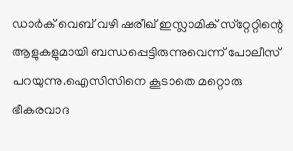ഡാര്‍ക് വെബ് വഴി ഷരീഖ് ഇസ്ലാമിക് സ്‌റ്റേറ്റിന്റെ ആളുകളുമായി ബന്ധപ്പെട്ടിരുന്നുവെന്ന് പോലീസ് പറയുന്നു.ഐസിസിനെ കൂടാതെ മറ്റൊരു ഭീകരവാദ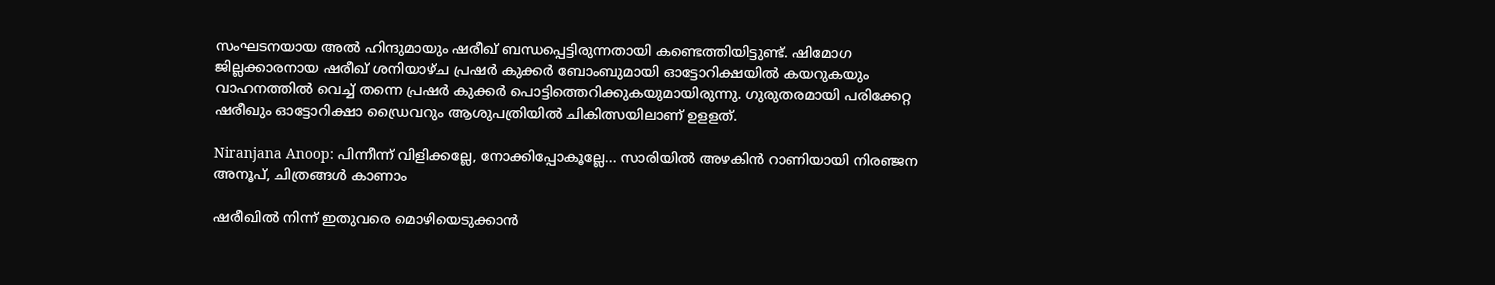സംഘടനയായ അല്‍ ഹിന്ദുമായും ഷരീഖ് ബന്ധപ്പെട്ടിരുന്നതായി കണ്ടെത്തിയിട്ടുണ്ട്. ഷിമോഗ ജില്ലക്കാരനായ ഷരീഖ് ശനിയാഴ്ച പ്രഷര്‍ കുക്കര്‍ ബോംബുമായി ഓട്ടോറിക്ഷയില്‍ കയറുകയും വാഹനത്തില്‍ വെച്ച് തന്നെ പ്രഷര്‍ കുക്കര്‍ പൊട്ടിത്തെറിക്കുകയുമായിരുന്നു. ഗുരുതരമായി പരിക്കേറ്റ ഷരീഖും ഓട്ടോറിക്ഷാ ഡ്രൈവറും ആശുപത്രിയില്‍ ചികിത്സയിലാണ് ഉളളത്.

Niranjana Anoop: പിന്നീന്ന് വിളിക്കല്ലേ, നോക്കിപ്പോകൂല്ലേ... സാരിയിൽ അഴകിൻ റാണിയായി നിരഞ്ജന അനൂപ്, ചിത്രങ്ങൾ കാണാം

ഷരീഖില്‍ നിന്ന് ഇതുവരെ മൊഴിയെടുക്കാന്‍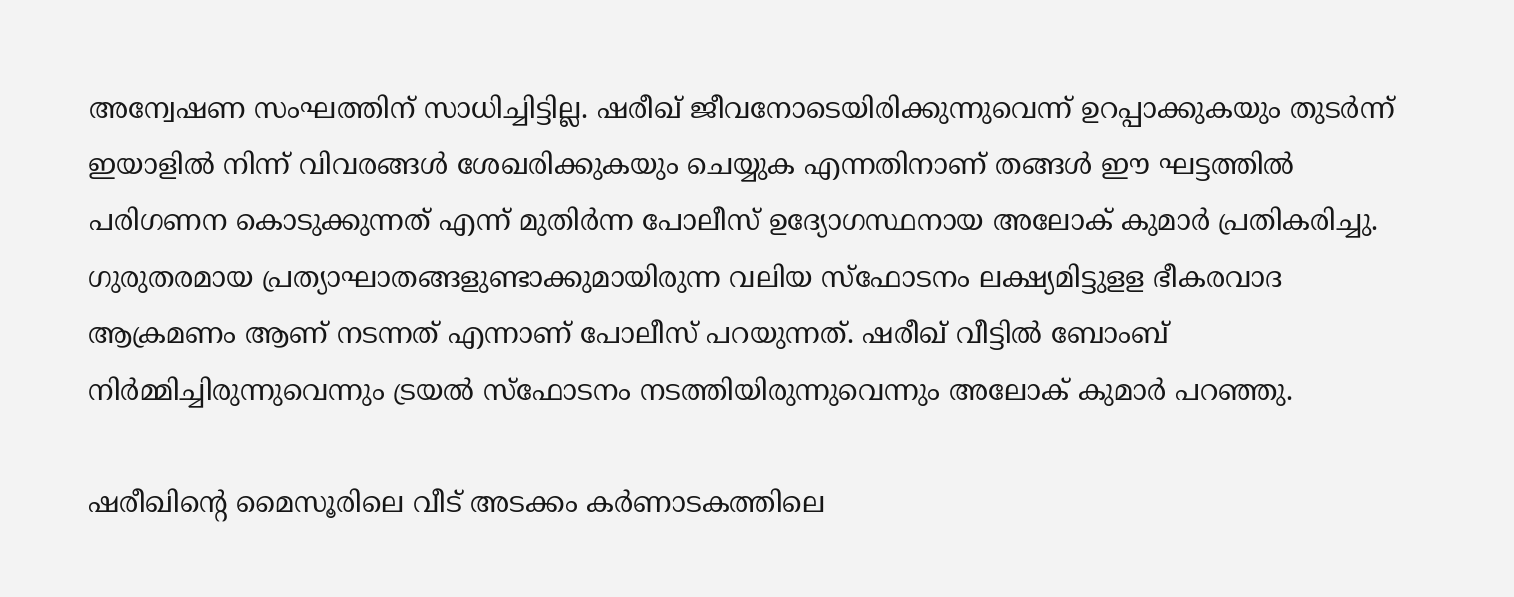അന്വേഷണ സംഘത്തിന് സാധിച്ചിട്ടില്ല. ഷരീഖ് ജീവനോടെയിരിക്കുന്നുവെന്ന് ഉറപ്പാക്കുകയും തുടര്‍ന്ന് ഇയാളില്‍ നിന്ന് വിവരങ്ങള്‍ ശേഖരിക്കുകയും ചെയ്യുക എന്നതിനാണ് തങ്ങള്‍ ഈ ഘട്ടത്തില്‍ പരിഗണന കൊടുക്കുന്നത് എന്ന് മുതിര്‍ന്ന പോലീസ് ഉദ്യോഗസ്ഥനായ അലോക് കുമാര്‍ പ്രതികരിച്ചു. ഗുരുതരമായ പ്രത്യാഘാതങ്ങളുണ്ടാക്കുമായിരുന്ന വലിയ സ്‌ഫോടനം ലക്ഷ്യമിട്ടുളള ഭീകരവാദ ആക്രമണം ആണ് നടന്നത് എന്നാണ് പോലീസ് പറയുന്നത്. ഷരീഖ് വീട്ടില്‍ ബോംബ് നിര്‍മ്മിച്ചിരുന്നുവെന്നും ട്രയല്‍ സ്‌ഫോടനം നടത്തിയിരുന്നുവെന്നും അലോക് കുമാര്‍ പറഞ്ഞു.

ഷരീഖിന്റെ മൈസൂരിലെ വീട് അടക്കം കര്‍ണാടകത്തിലെ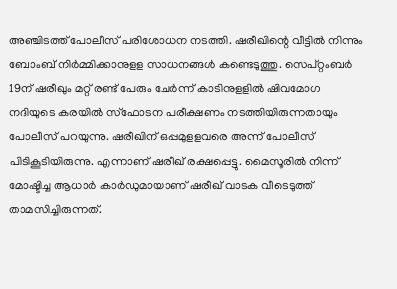അഞ്ചിടത്ത് പോലീസ് പരിശോധന നടത്തി. ഷരീഖിന്റെ വീട്ടില്‍ നിന്നും ബോംബ് നിര്‍മ്മിക്കാനുളള സാധനങ്ങള്‍ കണ്ടെടുത്തു. സെപ്റ്റംബര്‍ 19ന് ഷരീഖും മറ്റ് രണ്ട് പേരും ചേര്‍ന്ന് കാടിനുളളില്‍ ഷിവമോഗ നദിയുടെ കരയില്‍ സ്‌ഫോടന പരീക്ഷണം നടത്തിയിരുന്നതായും പോലീസ് പറയുന്നു. ഷരീഖിന് ഒപ്പമുളളവരെ അന്ന് പോലീസ് പിടികൂടിയിരുന്നു. എന്നാണ് ഷരീഖ് രക്ഷപ്പെട്ടു. മൈസൂരില്‍ നിന്ന് മോഷ്ടിച്ച ആധാര്‍ കാര്‍ഡുമായാണ് ഷരീഖ് വാടക വീടെടുത്ത് താമസിച്ചിരുന്നത്.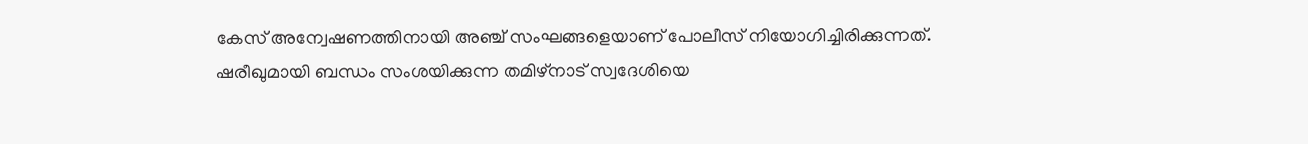കേസ് അന്വേഷണത്തിനായി അഞ്ച് സംഘങ്ങളെയാണ് പോലീസ് നിയോഗിച്ചിരിക്കുന്നത്. ഷരീഖുമായി ബന്ധം സംശയിക്കുന്ന തമിഴ്‌നാട് സ്വദേശിയെ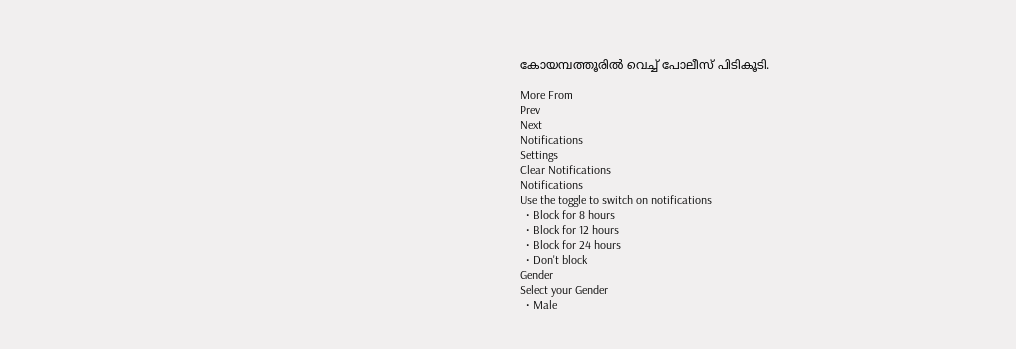കോയമ്പത്തൂരില്‍ വെച്ച് പോലീസ് പിടികൂടി.

More From
Prev
Next
Notifications
Settings
Clear Notifications
Notifications
Use the toggle to switch on notifications
  • Block for 8 hours
  • Block for 12 hours
  • Block for 24 hours
  • Don't block
Gender
Select your Gender
  • Male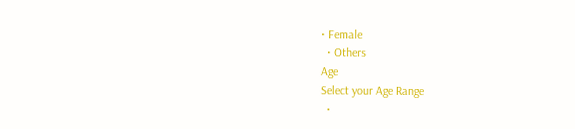• Female
  • Others
Age
Select your Age Range
  •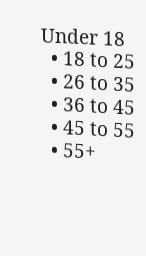Under 18
  • 18 to 25
  • 26 to 35
  • 36 to 45
  • 45 to 55
  • 55+